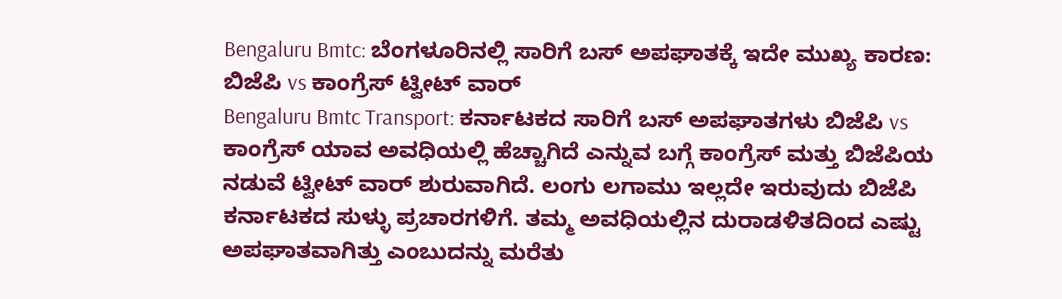Bengaluru Bmtc: ಬೆಂಗಳೂರಿನಲ್ಲಿ ಸಾರಿಗೆ ಬಸ್ ಅಪಘಾತಕ್ಕೆ ಇದೇ ಮುಖ್ಯ ಕಾರಣ: ಬಿಜೆಪಿ vs ಕಾಂಗ್ರೆಸ್ ಟ್ವೀಟ್ ವಾರ್
Bengaluru Bmtc Transport: ಕರ್ನಾಟಕದ ಸಾರಿಗೆ ಬಸ್ ಅಪಘಾತಗಳು ಬಿಜೆಪಿ vs ಕಾಂಗ್ರೆಸ್ ಯಾವ ಅವಧಿಯಲ್ಲಿ ಹೆಚ್ಚಾಗಿದೆ ಎನ್ನುವ ಬಗ್ಗೆ ಕಾಂಗ್ರೆಸ್ ಮತ್ತು ಬಿಜೆಪಿಯ ನಡುವೆ ಟ್ವೀಟ್ ವಾರ್ ಶುರುವಾಗಿದೆ. ಲಂಗು ಲಗಾಮು ಇಲ್ಲದೇ ಇರುವುದು ಬಿಜೆಪಿ ಕರ್ನಾಟಕದ ಸುಳ್ಳು ಪ್ರಚಾರಗಳಿಗೆ. ತಮ್ಮ ಅವಧಿಯಲ್ಲಿನ ದುರಾಡಳಿತದಿಂದ ಎಷ್ಟು ಅಪಘಾತವಾಗಿತ್ತು ಎಂಬುದನ್ನು ಮರೆತು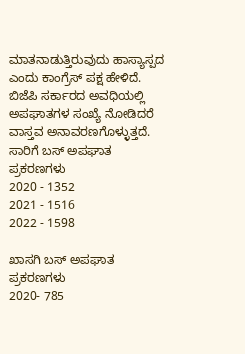ಮಾತನಾಡುತ್ತಿರುವುದು ಹಾಸ್ಯಾಸ್ಪದ ಎಂದು ಕಾಂಗ್ರೆಸ್ ಪಕ್ಷ ಹೇಳಿದೆ.
ಬಿಜೆಪಿ ಸರ್ಕಾರದ ಅವಧಿಯಲ್ಲಿ ಅಪಘಾತಗಳ ಸಂಖ್ಯೆ ನೋಡಿದರೆ ವಾಸ್ತವ ಅನಾವರಣಗೊಳ್ಳುತ್ತದೆ.
ಸಾರಿಗೆ ಬಸ್ ಅಪಘಾತ ಪ್ರಕರಣಗಳು
2020 - 1352
2021 - 1516
2022 - 1598

ಖಾಸಗಿ ಬಸ್ ಅಪಘಾತ ಪ್ರಕರಣಗಳು
2020- 785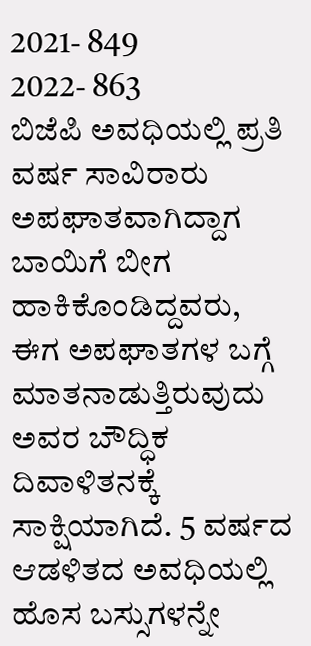2021- 849
2022- 863
ಬಿಜೆಪಿ ಅವಧಿಯಲ್ಲಿ ಪ್ರತಿ ವರ್ಷ ಸಾವಿರಾರು ಅಪಘಾತವಾಗಿದ್ದಾಗ ಬಾಯಿಗೆ ಬೀಗ ಹಾಕಿಕೊಂಡಿದ್ದವರು, ಈಗ ಅಪಘಾತಗಳ ಬಗ್ಗೆ ಮಾತನಾಡುತ್ತಿರುವುದು ಅವರ ಬೌದ್ಧಿಕ ದಿವಾಳಿತನಕ್ಕೆ ಸಾಕ್ಷಿಯಾಗಿದೆ. 5 ವರ್ಷದ ಆಡಳಿತದ ಅವಧಿಯಲ್ಲಿ ಹೊಸ ಬಸ್ಸುಗಳನ್ನೇ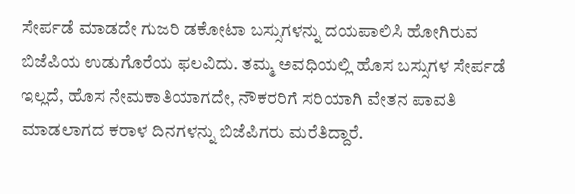ಸೇರ್ಪಡೆ ಮಾಡದೇ ಗುಜರಿ ಡಕೋಟಾ ಬಸ್ಸುಗಳನ್ನು ದಯಪಾಲಿಸಿ ಹೋಗಿರುವ ಬಿಜೆಪಿಯ ಉಡುಗೊರೆಯ ಫಲವಿದು. ತಮ್ಮ ಅವಧಿಯಲ್ಲಿ ಹೊಸ ಬಸ್ಸುಗಳ ಸೇರ್ಪಡೆ ಇಲ್ಲದೆ, ಹೊಸ ನೇಮಕಾತಿಯಾಗದೇ, ನೌಕರರಿಗೆ ಸರಿಯಾಗಿ ವೇತನ ಪಾವತಿ ಮಾಡಲಾಗದ ಕರಾಳ ದಿನಗಳನ್ನು ಬಿಜೆಪಿಗರು ಮರೆತಿದ್ದಾರೆ.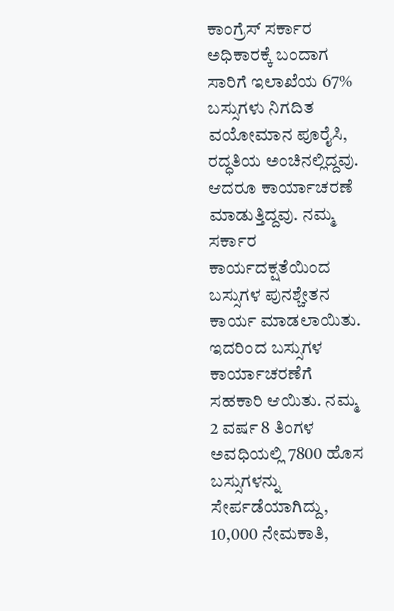ಕಾಂಗ್ರೆಸ್ ಸರ್ಕಾರ ಅಧಿಕಾರಕ್ಕೆ ಬಂದಾಗ ಸಾರಿಗೆ ಇಲಾಖೆಯ 67% ಬಸ್ಸುಗಳು ನಿಗದಿತ ವಯೋಮಾನ ಪೂರೈಸಿ, ರದ್ಧತಿಯ ಅಂಚಿನಲ್ಲಿದ್ದವು. ಆದರೂ ಕಾರ್ಯಾಚರಣೆ ಮಾಡುತ್ತಿದ್ದವು. ನಮ್ಮ ಸರ್ಕಾರ ಕಾರ್ಯದಕ್ಷತೆಯಿಂದ ಬಸ್ಸುಗಳ ಪುನಶ್ಚೇತನ ಕಾರ್ಯ ಮಾಡಲಾಯಿತು. ಇದರಿಂದ ಬಸ್ಸುಗಳ ಕಾರ್ಯಾಚರಣೆಗೆ ಸಹಕಾರಿ ಆಯಿತು. ನಮ್ಮ 2 ವರ್ಷ 8 ತಿಂಗಳ ಅವಧಿಯಲ್ಲಿ 7800 ಹೊಸ ಬಸ್ಸುಗಳನ್ನು ಸೇರ್ಪಡೆಯಾಗಿದ್ದು, 10,000 ನೇಮಕಾತಿ,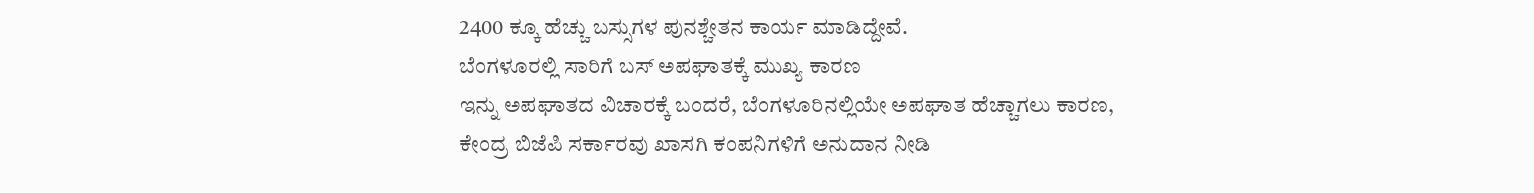2400 ಕ್ಕೂ ಹೆಚ್ಚು ಬಸ್ಸುಗಳ ಪುನಶ್ಚೇತನ ಕಾರ್ಯ ಮಾಡಿದ್ದೇವೆ.
ಬೆಂಗಳೂರಲ್ಲಿ ಸಾರಿಗೆ ಬಸ್ ಅಪಘಾತಕ್ಕೆ ಮುಖ್ಯ ಕಾರಣ
ಇನ್ನು ಅಪಘಾತದ ವಿಚಾರಕ್ಕೆ ಬಂದರೆ, ಬೆಂಗಳೂರಿನಲ್ಲಿಯೇ ಅಪಘಾತ ಹೆಚ್ಚಾಗಲು ಕಾರಣ, ಕೇಂದ್ರ ಬಿಜೆಪಿ ಸರ್ಕಾರವು ಖಾಸಗಿ ಕಂಪನಿಗಳಿಗೆ ಅನುದಾನ ನೀಡಿ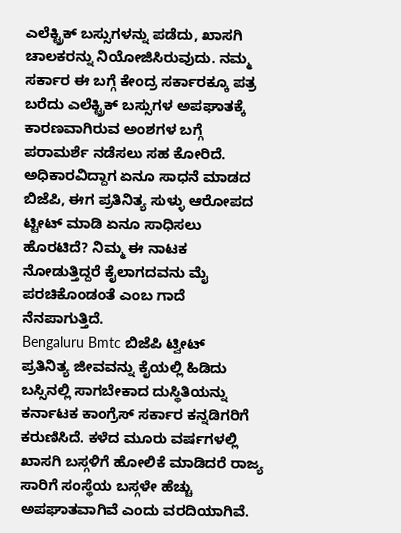ಎಲೆಕ್ಟ್ರಿಕ್ ಬಸ್ಸುಗಳನ್ನು ಪಡೆದು, ಖಾಸಗಿ ಚಾಲಕರನ್ನು ನಿಯೋಜಿಸಿರುವುದು. ನಮ್ಮ ಸರ್ಕಾರ ಈ ಬಗ್ಗೆ ಕೇಂದ್ರ ಸರ್ಕಾರಕ್ಕೂ ಪತ್ರ ಬರೆದು ಎಲೆಕ್ಟ್ರಿಕ್ ಬಸ್ಸುಗಳ ಅಪಘಾತಕ್ಕೆ ಕಾರಣವಾಗಿರುವ ಅಂಶಗಳ ಬಗ್ಗೆ ಪರಾಮರ್ಶೆ ನಡೆಸಲು ಸಹ ಕೋರಿದೆ. ಅಧಿಕಾರವಿದ್ದಾಗ ಏನೂ ಸಾಧನೆ ಮಾಡದ ಬಿಜೆಪಿ, ಈಗ ಪ್ರತಿನಿತ್ಯ ಸುಳ್ಳು ಆರೋಪದ ಟ್ಟೀಟ್ ಮಾಡಿ ಏನೂ ಸಾಧಿಸಲು ಹೊರಟಿದೆ? ನಿಮ್ಮ ಈ ನಾಟಕ ನೋಡುತ್ತಿದ್ದರೆ ಕೈಲಾಗದವನು ಮೈ ಪರಚಿಕೊಂಡಂತೆ ಎಂಬ ಗಾದೆ ನೆನಪಾಗುತ್ತಿದೆ.
Bengaluru Bmtc ಬಿಜೆಪಿ ಟ್ವೀಟ್
ಪ್ರತಿನಿತ್ಯ ಜೀವವನ್ನು ಕೈಯಲ್ಲಿ ಹಿಡಿದು ಬಸ್ಸಿನಲ್ಲಿ ಸಾಗಬೇಕಾದ ದುಸ್ಥಿತಿಯನ್ನು ಕರ್ನಾಟಕ ಕಾಂಗ್ರೆಸ್ ಸರ್ಕಾರ ಕನ್ನಡಿಗರಿಗೆ ಕರುಣಿಸಿದೆ. ಕಳೆದ ಮೂರು ವರ್ಷಗಳಲ್ಲಿ ಖಾಸಗಿ ಬಸ್ಗಳಿಗೆ ಹೋಲಿಕೆ ಮಾಡಿದರೆ ರಾಜ್ಯ ಸಾರಿಗೆ ಸಂಸ್ಥೆಯ ಬಸ್ಗಳೇ ಹೆಚ್ಚು ಅಪಘಾತವಾಗಿವೆ ಎಂದು ವರದಿಯಾಗಿವೆ.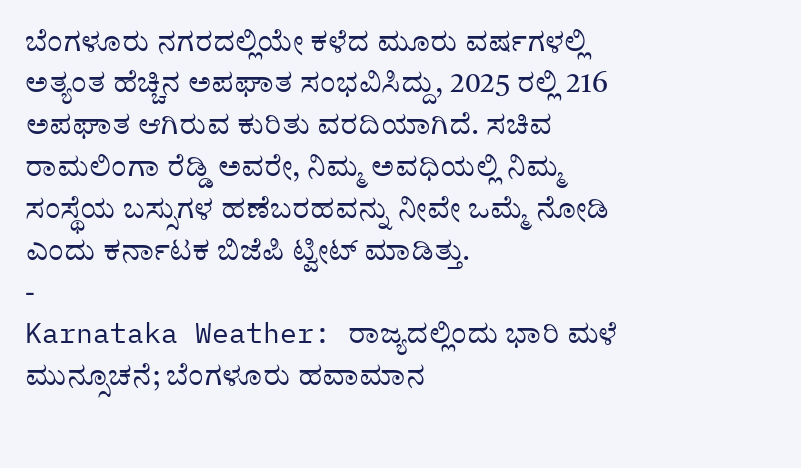ಬೆಂಗಳೂರು ನಗರದಲ್ಲಿಯೇ ಕಳೆದ ಮೂರು ವರ್ಷಗಳಲ್ಲಿ ಅತ್ಯಂತ ಹೆಚ್ಚಿನ ಅಪಘಾತ ಸಂಭವಿಸಿದ್ದು, 2025 ರಲ್ಲಿ 216 ಅಪಘಾತ ಆಗಿರುವ ಕುರಿತು ವರದಿಯಾಗಿದೆ. ಸಚಿವ ರಾಮಲಿಂಗಾ ರೆಡ್ಡಿ ಅವರೇ, ನಿಮ್ಮ ಅವಧಿಯಲ್ಲಿ ನಿಮ್ಮ ಸಂಸ್ಥೆಯ ಬಸ್ಸುಗಳ ಹಣೆಬರಹವನ್ನು ನೀವೇ ಒಮ್ಮೆ ನೋಡಿ ಎಂದು ಕರ್ನಾಟಕ ಬಿಜೆಪಿ ಟ್ವೀಟ್ ಮಾಡಿತ್ತು.
-
Karnataka Weather: ರಾಜ್ಯದಲ್ಲಿಂದು ಭಾರಿ ಮಳೆ ಮುನ್ಸೂಚನೆ; ಬೆಂಗಳೂರು ಹವಾಮಾನ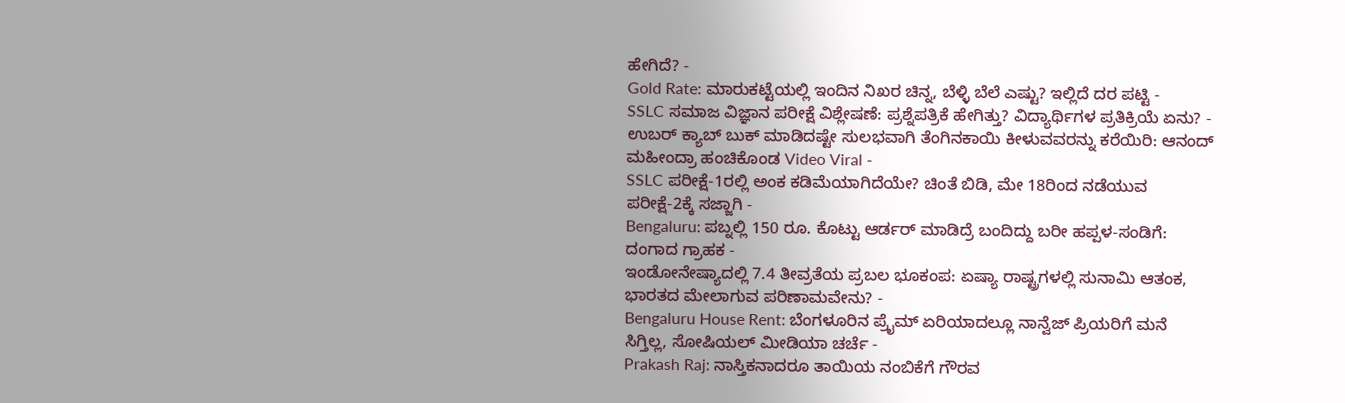ಹೇಗಿದೆ? -
Gold Rate: ಮಾರುಕಟ್ಟೆಯಲ್ಲಿ ಇಂದಿನ ನಿಖರ ಚಿನ್ನ, ಬೆಳ್ಳಿ ಬೆಲೆ ಎಷ್ಟು? ಇಲ್ಲಿದೆ ದರ ಪಟ್ಟಿ -
SSLC ಸಮಾಜ ವಿಜ್ಞಾನ ಪರೀಕ್ಷೆ ವಿಶ್ಲೇಷಣೆ: ಪ್ರಶ್ನೆಪತ್ರಿಕೆ ಹೇಗಿತ್ತು? ವಿದ್ಯಾರ್ಥಿಗಳ ಪ್ರತಿಕ್ರಿಯೆ ಏನು? -
ಉಬರ್ ಕ್ಯಾಬ್ ಬುಕ್ ಮಾಡಿದಷ್ಟೇ ಸುಲಭವಾಗಿ ತೆಂಗಿನಕಾಯಿ ಕೀಳುವವರನ್ನು ಕರೆಯಿರಿ: ಆನಂದ್ ಮಹೀಂದ್ರಾ ಹಂಚಿಕೊಂಡ Video Viral -
SSLC ಪರೀಕ್ಷೆ-1ರಲ್ಲಿ ಅಂಕ ಕಡಿಮೆಯಾಗಿದೆಯೇ? ಚಿಂತೆ ಬಿಡಿ, ಮೇ 18ರಿಂದ ನಡೆಯುವ ಪರೀಕ್ಷೆ-2ಕ್ಕೆ ಸಜ್ಜಾಗಿ -
Bengaluru: ಪಬ್ನಲ್ಲಿ 150 ರೂ. ಕೊಟ್ಟು ಆರ್ಡರ್ ಮಾಡಿದ್ರೆ ಬಂದಿದ್ದು ಬರೀ ಹಪ್ಪಳ-ಸಂಡಿಗೆ: ದಂಗಾದ ಗ್ರಾಹಕ -
ಇಂಡೋನೇಷ್ಯಾದಲ್ಲಿ 7.4 ತೀವ್ರತೆಯ ಪ್ರಬಲ ಭೂಕಂಪ: ಏಷ್ಯಾ ರಾಷ್ಟ್ರಗಳಲ್ಲಿ ಸುನಾಮಿ ಆತಂಕ, ಭಾರತದ ಮೇಲಾಗುವ ಪರಿಣಾಮವೇನು? -
Bengaluru House Rent: ಬೆಂಗಳೂರಿನ ಪ್ರೈಮ್ ಏರಿಯಾದಲ್ಲೂ ನಾನ್ವೆಜ್ ಪ್ರಿಯರಿಗೆ ಮನೆ ಸಿಗ್ತಿಲ್ಲ, ಸೋಷಿಯಲ್ ಮೀಡಿಯಾ ಚರ್ಚೆ -
Prakash Raj: ನಾಸ್ತಿಕನಾದರೂ ತಾಯಿಯ ನಂಬಿಕೆಗೆ ಗೌರವ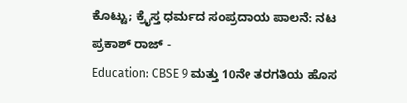ಕೊಟ್ಟು; ಕ್ರೈಸ್ತ ಧರ್ಮದ ಸಂಪ್ರದಾಯ ಪಾಲನೆ: ನಟ ಪ್ರಕಾಶ್ ರಾಜ್ -
Education: CBSE 9 ಮತ್ತು 10ನೇ ತರಗತಿಯ ಹೊಸ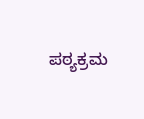ಪಠ್ಯಕ್ರಮ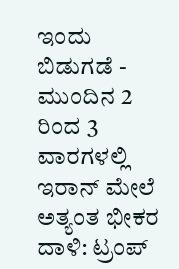ಇಂದು ಬಿಡುಗಡೆ -
ಮುಂದಿನ 2 ರಿಂದ 3 ವಾರಗಳಲ್ಲಿ ಇರಾನ್ ಮೇಲೆ ಅತ್ಯಂತ ಭೀಕರ ದಾಳಿ: ಟ್ರಂಪ್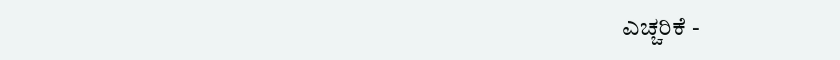ಎಚ್ಚರಿಕೆ -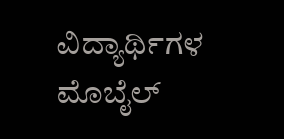ವಿದ್ಯಾರ್ಥಿಗಳ ಮೊಬೈಲ್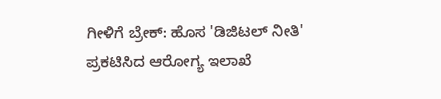ಗೀಳಿಗೆ ಬ್ರೇಕ್: ಹೊಸ 'ಡಿಜಿಟಲ್ ನೀತಿ' ಪ್ರಕಟಿಸಿದ ಆರೋಗ್ಯ ಇಲಾಖೆ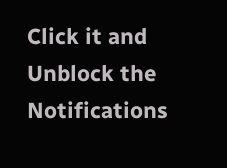Click it and Unblock the Notifications